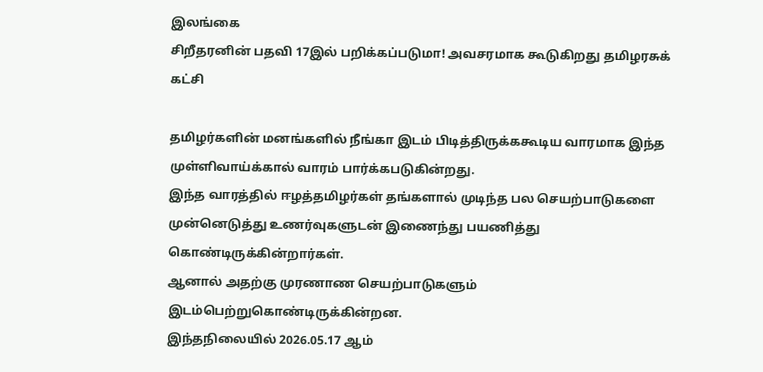இலங்கை
சிறீதரனின் பதவி 17இல் பறிக்கப்படுமா! அவசரமாக கூடுகிறது தமிழரசுக் கட்சி

தமிழர்களின் மனங்களில் நீங்கா இடம் பிடித்திருக்ககூடிய வாரமாக இந்த முள்ளிவாய்க்கால் வாரம் பார்க்கபடுகின்றது.
இந்த வாரத்தில் ஈழத்தமிழர்கள் தங்களால் முடிந்த பல செயற்பாடுகளை முன்னெடுத்து உணர்வுகளுடன் இணைந்து பயணித்து கொண்டிருக்கின்றார்கள்.
ஆனால் அதற்கு முரணாண செயற்பாடுகளும் இடம்பெற்றுகொண்டிருக்கின்றன.
இந்தநிலையில் 2026.05.17 ஆம்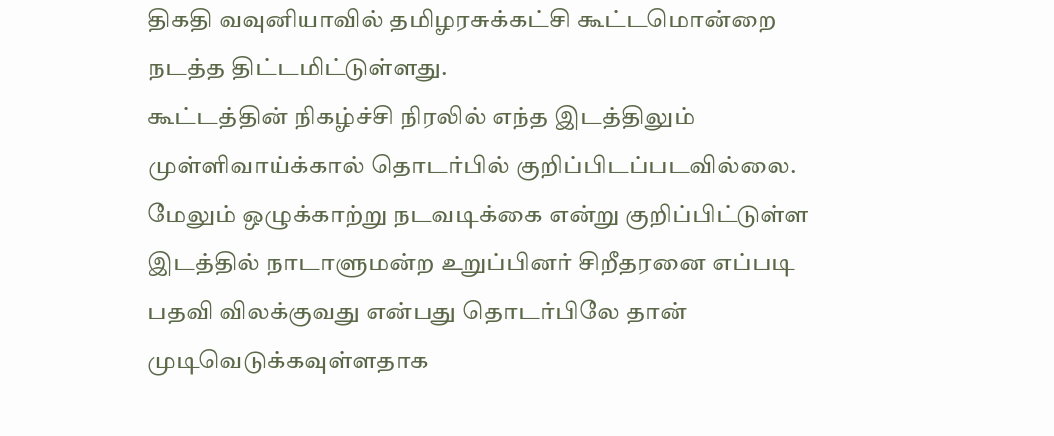திகதி வவுனியாவில் தமிழரசுக்கட்சி கூட்டமொன்றை நடத்த திட்டமிட்டுள்ளது.
கூட்டத்தின் நிகழ்ச்சி நிரலில் எந்த இடத்திலும் முள்ளிவாய்க்கால் தொடர்பில் குறிப்பிடப்படவில்லை.
மேலும் ஒழுக்காற்று நடவடிக்கை என்று குறிப்பிட்டுள்ள இடத்தில் நாடாளுமன்ற உறுப்பினர் சிறீதரனை எப்படி பதவி விலக்குவது என்பது தொடர்பிலே தான் முடிவெடுக்கவுள்ளதாக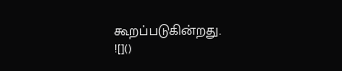கூறப்படுகின்றது.
![]()